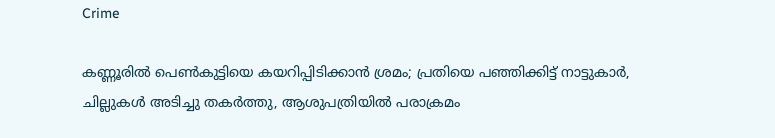Crime

കണ്ണൂരില്‍ പെണ്‍കുട്ടിയെ കയറിപ്പിടിക്കാന്‍ ശ്രമം; പ്രതിയെ പഞ്ഞിക്കിട്ട് നാട്ടുകാര്‍, ചില്ലുകൾ അടിച്ചു തകർത്തു, ആശുപത്രിയില്‍ പരാക്രമം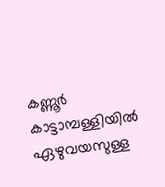കണ്ണൂര്‍ കാട്ടാമ്പള്ളിയില്‍ ഏഴുവയസുള്ള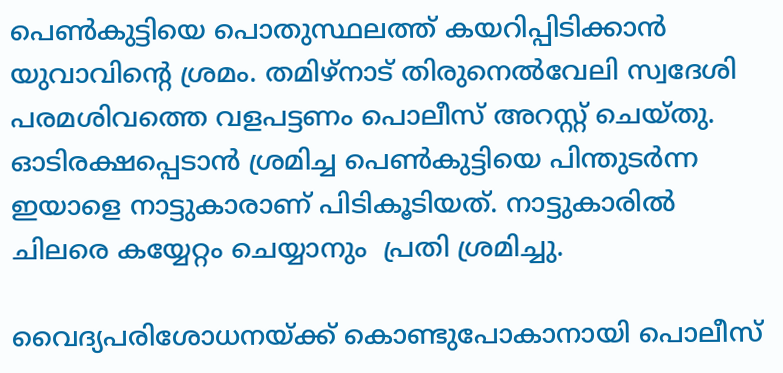പെണ്‍കുട്ടിയെ പൊതുസ്ഥലത്ത് കയറിപ്പിടിക്കാന്‍ യുവാവിന്‍റെ ശ്രമം. തമിഴ്നാട് തിരുനെല്‍വേലി സ്വദേശി പരമശിവത്തെ വളപട്ടണം പൊലീസ് അറസ്റ്റ് ചെയ്തു. ഓടിരക്ഷപ്പെടാന്‍ ശ്രമിച്ച പെണ്‍കുട്ടിയെ പിന്തുടര്‍ന്ന  ഇയാളെ നാട്ടുകാരാണ് പിടികൂടിയത്. നാട്ടുകാരില്‍ ചിലരെ കയ്യേറ്റം ചെയ്യാനും  പ്രതി ശ്രമിച്ചു.

വൈദ്യപരിശോധനയ്ക്ക് കൊണ്ടുപോകാനായി പൊലീസ്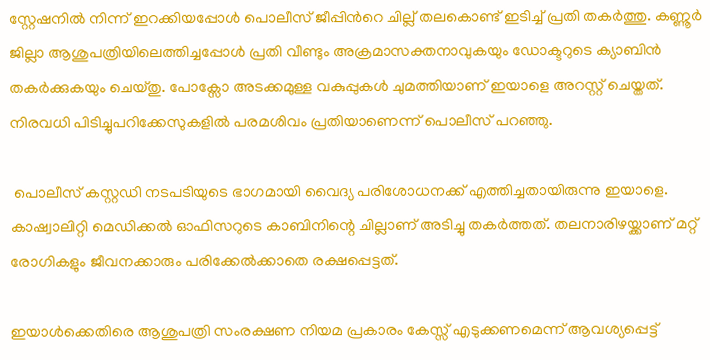സ്റ്റേഷനില്‍ നിന്ന് ഇറക്കിയപ്പോള്‍ പൊലീസ് ജീപ്പിന്‍റെ ചില്ല് തലകൊണ്ട് ഇടിച്ച് പ്രതി തകര്‍ത്തു. കണ്ണൂര്‍ ജില്ലാ ആശുപത്രിയിലെത്തിച്ചപ്പോള്‍ പ്രതി വീണ്ടും അക്രമാസക്തനാവുകയും ഡോക്ടറുടെ ക്യാബിന്‍ തകര്‍ക്കുകയും ചെയ്തു. പോക്സോ അടക്കമുള്ള വകുപ്പുകള്‍ ചുമത്തിയാണ് ഇയാളെ അറസ്റ്റ് ചെയ്തത്. നിരവധി പിടിച്ചുപറിക്കേസുകളില്‍ പരമശിവം പ്രതിയാണെന്ന് പൊലീസ് പറഞ്ഞു.

 പൊലീസ് കസ്റ്റഡി നടപടിയുടെ ഭാഗമായി വൈദ്യ പരിശോധനക്ക് എത്തിച്ചതായിരുന്നു ഇയാളെ. കാഷ്വാലിറ്റി മെഡിക്കല്‍ ഓഫിസറുടെ കാബിനിന്റെ ചില്ലാണ് അടിച്ചു തകര്‍ത്തത്. തലനാരിഴയ്ക്കാണ് മറ്റ് രോഗികളും ജീവനക്കാരും പരിക്കേല്‍ക്കാതെ രക്ഷപ്പെട്ടത്.

ഇയാള്‍ക്കെതിരെ ആശുപത്രി സംരക്ഷണ നിയമ പ്രകാരം കേസ്സ് എടുക്കണമെന്ന് ആവശ്യപ്പെട്ട്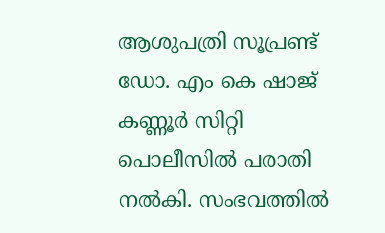ആശുപത്രി സൂപ്രണ്ട് ഡോ. എം കെ ഷാജ് കണ്ണൂര്‍ സിറ്റി പൊലീസില്‍ പരാതി നല്‍കി. സംഭവത്തില്‍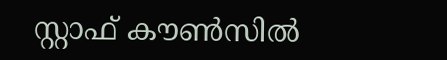സ്റ്റാഫ് കൗണ്‍സില്‍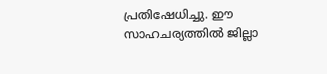പ്രതിഷേധിച്ചു. ഈ സാഹചര്യത്തില്‍ ജില്ലാ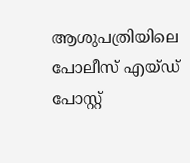ആശുപത്രിയിലെ പോലീസ് എയ്ഡ് പോസ്റ്റ്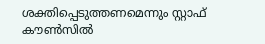ശക്തിപ്പെടുത്തണമെന്നും സ്റ്റാഫ് കൗണ്‍സില്‍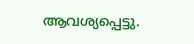ആവശ്യപ്പെട്ടു.